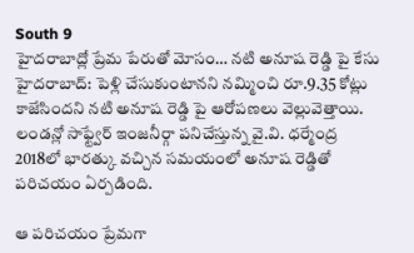South 9
హైదరాబాద్లో ప్రేమ పేరుతో మోసం… నటి అనూష రెడ్డి పై కేసు
హైదరాబాద్: పెళ్లి చేసుకుంటానని నమ్మించి రూ.9.35 కోట్లు కాజేసిందని నటి అనూష రెడ్డి పై ఆరోపణలు వెల్లువెత్తాయి. లండన్లో సాఫ్ట్వేర్ ఇంజనీర్గా పనిచేస్తున్న వై.వి. ధర్మేంద్ర 2018లో భారత్కు వచ్చిన సమయంలో అనూష రెడ్డితో పరిచయం ఏర్పడింది.

ఆ పరిచయం ప్రేమగా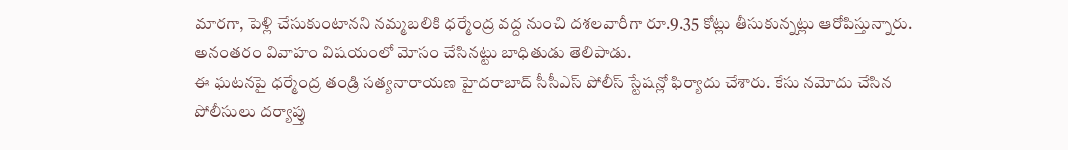మారగా, పెళ్లి చేసుకుంటానని నమ్మబలికి ధర్మేంద్ర వద్ద నుంచి దశలవారీగా రూ.9.35 కోట్లు తీసుకున్నట్లు ఆరోపిస్తున్నారు. అనంతరం వివాహం విషయంలో మోసం చేసినట్టు బాధితుడు తెలిపాడు.
ఈ ఘటనపై ధర్మేంద్ర తండ్రి సత్యనారాయణ హైదరాబాద్ సీసీఎస్ పోలీస్ స్టేషన్లో ఫిర్యాదు చేశారు. కేసు నమోదు చేసిన పోలీసులు దర్యాప్తు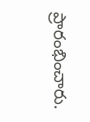ప్రారంభించారు.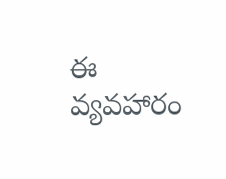ఈ వ్యవహారం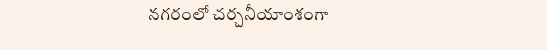నగరంలో చర్చనీయాంశంగా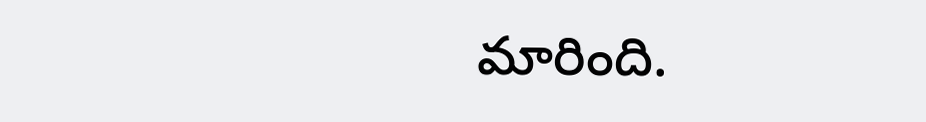మారింది.